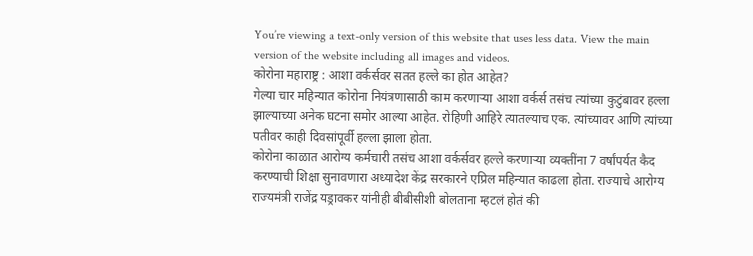You’re viewing a text-only version of this website that uses less data. View the main version of the website including all images and videos.
कोरोना महाराष्ट्र : आशा वर्कर्सवर सतत हल्ले का होत आहेत?
गेल्या चार महिन्यात कोरोना नियंत्रणासाठी काम करणाऱ्या आशा वर्कर्स तसंच त्यांच्या कुटुंबावर हल्ला झाल्याच्या अनेक घटना समोर आल्या आहेत. रोहिणी आहिरे त्यातल्याच एक. त्यांच्यावर आणि त्यांच्या पतीवर काही दिवसांपूर्वी हल्ला झाला होता.
कोरोना काळात आरोग्य कर्मचारी तसंच आशा वर्कर्सवर हल्ले करणाऱ्या व्यक्तींना 7 वर्षांपर्यत कैद करण्याची शिक्षा सुनावणारा अध्यादेश केंद्र सरकारने एप्रिल महिन्यात काढला होता. राज्याचे आरोग्य राज्यमंत्री राजेंद्र यड्रावकर यांनीही बीबीसीशी बोलताना म्हटलं होतं की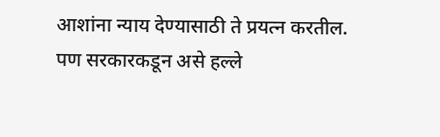आशांना न्याय देण्यासाठी ते प्रयत्न करतील. पण सरकारकडून असे हल्ले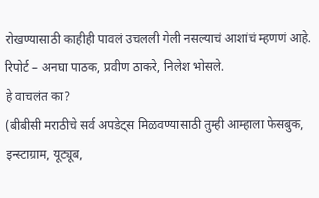रोखण्यासाठी काहीही पावलं उचलली गेली नसल्याचं आशांचं म्हणणं आहे.
रिपोर्ट – अनघा पाठक, प्रवीण ठाकरे, निलेश भोसले.
हे वाचलंत का?
(बीबीसी मराठीचे सर्व अपडेट्स मिळवण्यासाठी तुम्ही आम्हाला फेसबुक, इन्स्टाग्राम, यूट्यूब,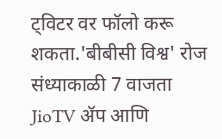ट्विटर वर फॉलो करू शकता.'बीबीसी विश्व' रोज संध्याकाळी 7 वाजता JioTV ॲप आणि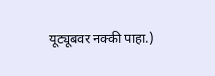यूट्यूबवर नक्की पाहा.)